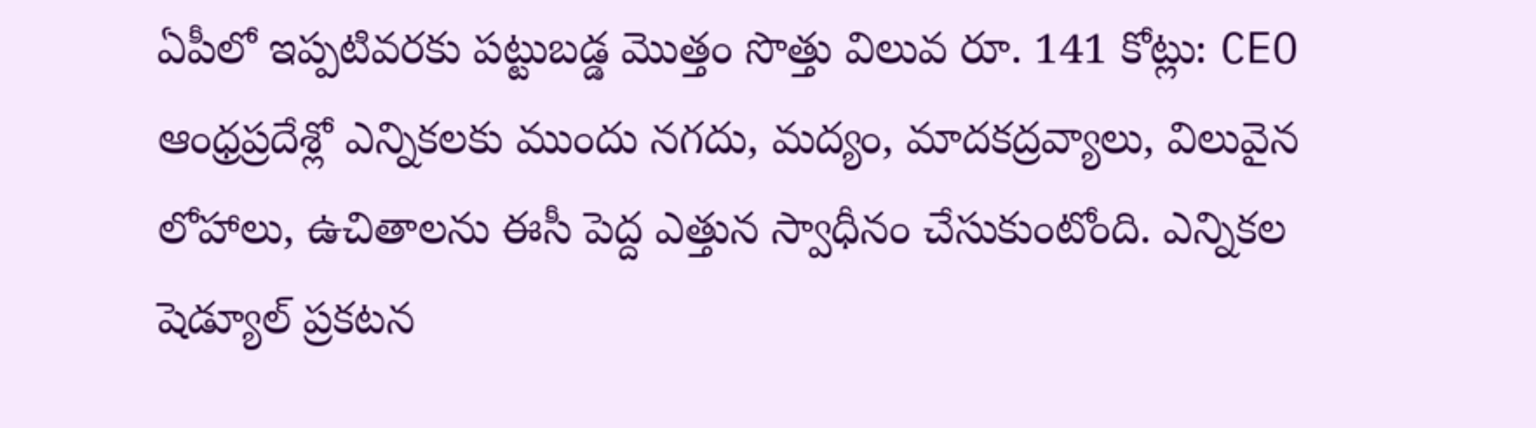ఏపీలో ఇప్పటివరకు పట్టుబడ్డ మొత్తం సొత్తు విలువ రూ. 141 కోట్లు: CEO
ఆంధ్రప్రదేశ్లో ఎన్నికలకు ముందు నగదు, మద్యం, మాదకద్రవ్యాలు, విలువైన లోహాలు, ఉచితాలను ఈసీ పెద్ద ఎత్తున స్వాధీనం చేసుకుంటోంది. ఎన్నికల షెడ్యూల్ ప్రకటన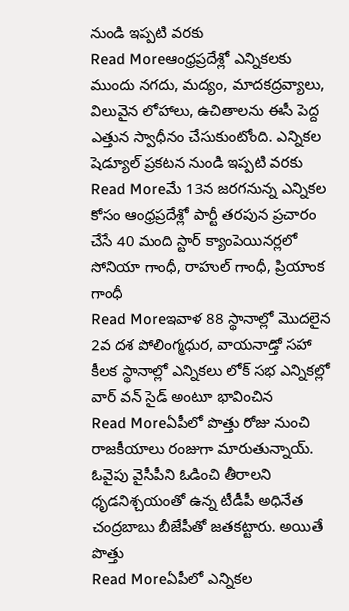నుండి ఇప్పటి వరకు
Read Moreఆంధ్రప్రదేశ్లో ఎన్నికలకు ముందు నగదు, మద్యం, మాదకద్రవ్యాలు, విలువైన లోహాలు, ఉచితాలను ఈసీ పెద్ద ఎత్తున స్వాధీనం చేసుకుంటోంది. ఎన్నికల షెడ్యూల్ ప్రకటన నుండి ఇప్పటి వరకు
Read Moreమే 13న జరగనున్న ఎన్నికల కోసం ఆంధ్రప్రదేశ్లో పార్టీ తరపున ప్రచారం చేసే 40 మంది స్టార్ క్యాంపెయినర్లలో సోనియా గాంధీ, రాహుల్ గాంధీ, ప్రియాంక గాంధీ
Read Moreఇవాళ 88 స్థానాల్లో మొదలైన 2వ దశ పోలింగ్మధుర, వాయనాడ్తో సహా కీలక స్థానాల్లో ఎన్నికలు లోక్ సభ ఎన్నికల్లో వార్ వన్ సైడ్ అంటూ భావించిన
Read Moreఏపీలో పొత్తు రోజు నుంచి రాజకీయాలు రంజుగా మారుతున్నాయ్. ఓవైపు వైసీపీని ఓడించి తీరాలని ధృడనిశ్చయంతో ఉన్న టీడీపీ అధినేత చంద్రబాబు బీజేపీతో జతకట్టారు. అయితే పొత్తు
Read Moreఏపీలో ఎన్నికల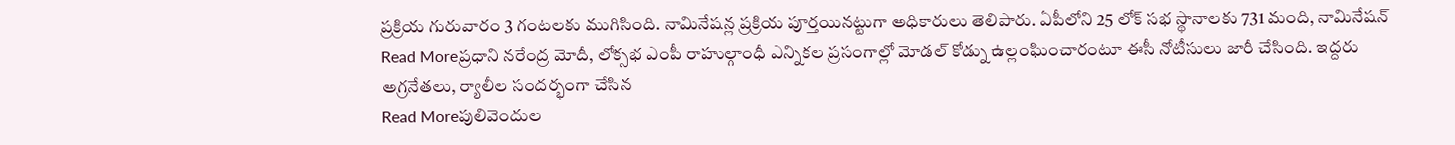ప్రక్రియ గురువారం 3 గంటలకు ముగిసింది. నామినేషన్ల ప్రక్రియ పూర్తయినట్టుగా అధికారులు తెలిపారు. ఏపీలోని 25 లోక్ సభ స్థానాలకు 731 మంది, నామినేషన్
Read Moreప్రధాని నరేంద్ర మోదీ, లోక్సభ ఎంపీ రాహుల్గాంధీ ఎన్నికల ప్రసంగాల్లో మోడల్ కోడ్ను ఉల్లంఘించారంటూ ఈసీ నోటీసులు జారీ చేసింది. ఇద్దరు అగ్రనేతలు, ర్యాలీల సందర్భంగా చేసిన
Read Moreపులివెందుల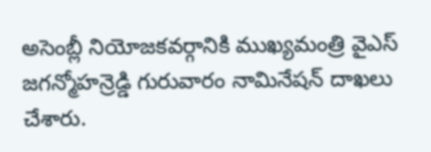అసెంబ్లీ నియోజకవర్గానికి ముఖ్యమంత్రి వైఎస్ జగన్మోహన్రెడ్డి గురువారం నామినేషన్ దాఖలు చేశారు.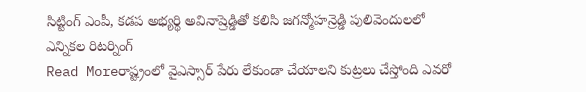సిట్టింగ్ ఎంపీ, కడప అభ్యర్థి అవినాష్రెడ్డితో కలిసి జగన్మోహన్రెడ్డి పులివెందులలో ఎన్నికల రిటర్నింగ్
Read Moreరాష్ట్రంలో వైఎస్సార్ పేరు లేకుండా చేయాలని కుట్రలు చేస్తోంది ఎవరో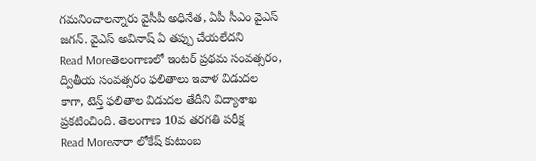గమనించాలన్నారు వైసీపీ అధినేత, ఏపీ సీఎం వైఎస్ జగన్. వైఎస్ అవినాష్ ఏ తప్పు చేయలేదని
Read Moreతెలంగాణలో ఇంటర్ ప్రథమ సంవత్సరం, ద్వితీయ సంవత్సరం ఫలితాలు ఇవాళ విడుదల కాగా, టెన్త్ ఫలితాల విడుదల తేదీని విద్యాశాఖ ప్రకటించింది. తెలంగాణ 10వ తరగతి పరీక్ష
Read Moreనారా లోకేష్ కుటుంబ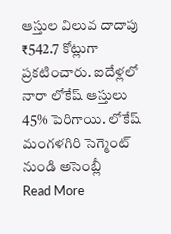ఆస్తుల విలువ దాదాపు ₹542.7 కోట్లుగా ప్రకటించారు. ఐదేళ్లలో నారా లోకేష్ ఆస్తులు 45% పెరిగాయి. లోకేష్ మంగళగిరి సెగ్మెంట్ నుండి అసెంబ్లీ
Read More